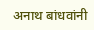अनाथ बांधवांनी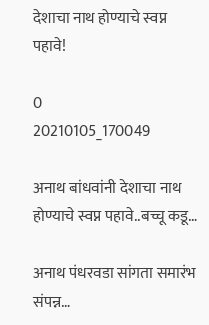देशाचा नाथ होण्याचे स्वप्न पहावे!

0
20210105_170049

अनाथ बांधवांनी देशाचा नाथ होण्याचे स्वप्न पहावे..बच्चू कडू…

अनाथ पंधरवडा सांगता समारंभ संपन्न…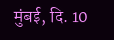मुंबई, दि. 10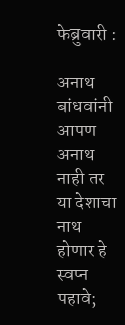फेब्रुवारी :

अनाथ बांधवांनी आपण अनाथ नाही तर या देशाचा नाथ होणार हे स्वप्न पहावे;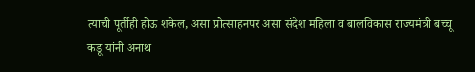त्याची पूर्तीही होऊ शकेल, असा प्रोत्साहनपर असा संदेश महिला व बालविकास राज्यमंत्री बच्चू कडू यांनी अनाथ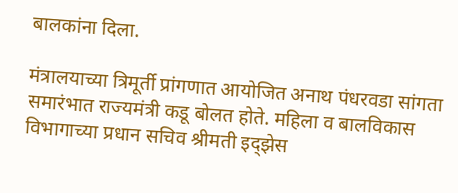बालकांना दिला.

मंत्रालयाच्या त्रिमूर्ती प्रांगणात आयोजित अनाथ पंधरवडा सांगता समारंभात राज्यमंत्री कडू बोलत होते. महिला व बालविकास विभागाच्या प्रधान सचिव श्रीमती इद्झेस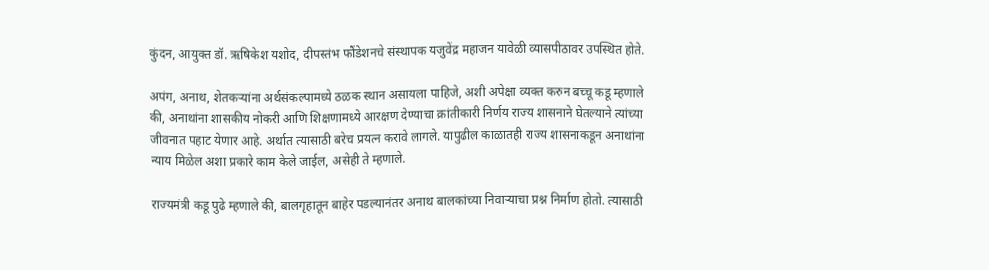कुंदन, आयुक्त डॉ. ऋषिकेश यशोद, दीपस्तंभ फौंडेशनचे संस्थापक यजुवेंद्र महाजन यावेळी व्यासपीठावर उपस्थित होते.

अपंग, अनाथ, शेतकऱ्यांना अर्थसंकल्पामध्ये ठळक स्थान असायला पाहिजे, अशी अपेक्षा व्यक्त करुन बच्चू कडू म्हणाले की, अनाथांना शासकीय नोकरी आणि शिक्षणामध्ये आरक्षण देण्याचा क्रांतीकारी निर्णय राज्य शासनाने घेतल्याने त्यांच्या जीवनात पहाट येणार आहे. अर्थात त्यासाठी बरेच प्रयत्न करावे लागले. यापुढील काळातही राज्य शासनाकडून अनाथांना न्याय मिळेल अशा प्रकारे काम केले जाईल, असेही ते म्हणाले.

राज्यमंत्री कडू पुढे म्हणाले की, बालगृहातून बाहेर पडल्यानंतर अनाथ बालकांच्या निवाऱ्याचा प्रश्न निर्माण होतो. त्यासाठी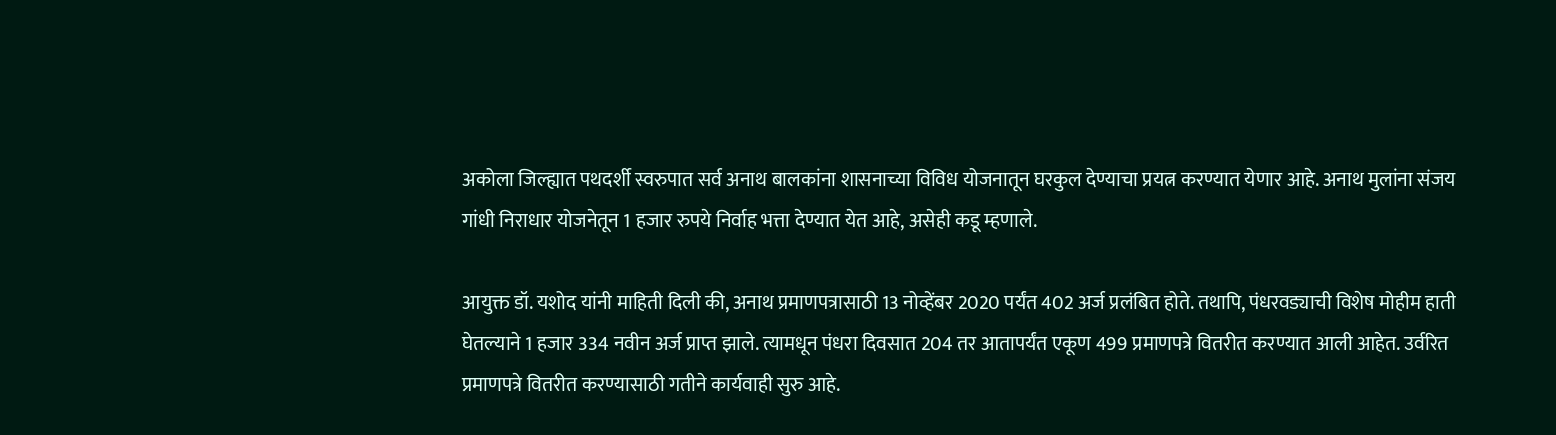अकोला जिल्ह्यात पथदर्शी स्वरुपात सर्व अनाथ बालकांना शासनाच्या विविध योजनातून घरकुल देण्याचा प्रयत्न करण्यात येणार आहे. अनाथ मुलांना संजय गांधी निराधार योजनेतून 1 हजार रुपये निर्वाह भत्ता देण्यात येत आहे, असेही कडू म्हणाले.

आयुक्त डॉ. यशोद यांनी माहिती दिली की, अनाथ प्रमाणपत्रासाठी 13 नोव्हेंबर 2020 पर्यंत 402 अर्ज प्रलंबित होते. तथापि, पंधरवड्याची विशेष मोहीम हाती घेतल्याने 1 हजार 334 नवीन अर्ज प्राप्त झाले. त्यामधून पंधरा दिवसात 204 तर आतापर्यंत एकूण 499 प्रमाणपत्रे वितरीत करण्यात आली आहेत. उर्वरित प्रमाणपत्रे वितरीत करण्यासाठी गतीने कार्यवाही सुरु आहे.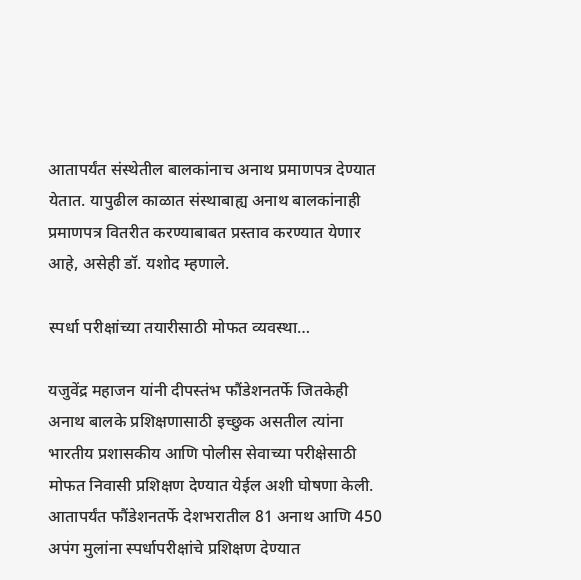आतापर्यंत संस्थेतील बालकांनाच अनाथ प्रमाणपत्र देण्यात येतात. यापुढील काळात संस्थाबाह्य अनाथ बालकांनाही प्रमाणपत्र वितरीत करण्याबाबत प्रस्ताव करण्यात येणार आहे, असेही डॉ. यशोद म्हणाले.

स्पर्धा परीक्षांच्या तयारीसाठी मोफत व्यवस्था…

यजुवेंद्र महाजन यांनी दीपस्तंभ फौंडेशनतर्फे जितकेही अनाथ बालके प्रशिक्षणासाठी इच्छुक असतील त्यांना भारतीय प्रशासकीय आणि पोलीस सेवाच्या परीक्षेसाठी मोफत निवासी प्रशिक्षण देण्यात येईल अशी घोषणा केली. आतापर्यंत फौंडेशनतर्फे देशभरातील 81 अनाथ आणि 450 अपंग मुलांना स्पर्धापरीक्षांचे प्रशिक्षण देण्यात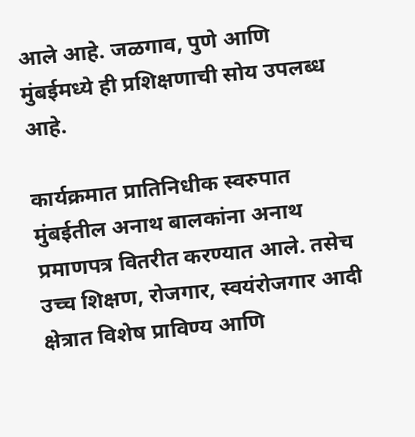आले आहे. जळगाव, पुणे आणि मुंबईमध्ये ही प्रशिक्षणाची सोय उपलब्ध आहे.

कार्यक्रमात प्रातिनिधीक स्वरुपात मुंबईतील अनाथ बालकांना अनाथ प्रमाणपत्र वितरीत करण्यात आले. तसेच उच्च शिक्षण, रोजगार, स्वयंरोजगार आदी क्षेत्रात विशेष प्राविण्य आणि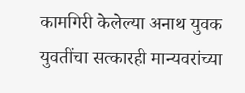कामगिरी केलेल्या अनाथ युवक युवतींचा सत्कारही मान्यवरांच्या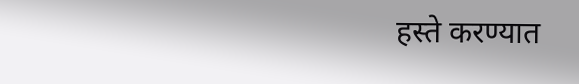हस्ते करण्यात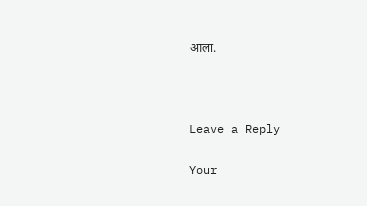आला.



Leave a Reply

Your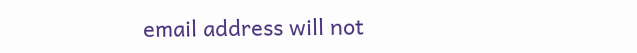email address will not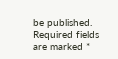be published. Required fields are marked *